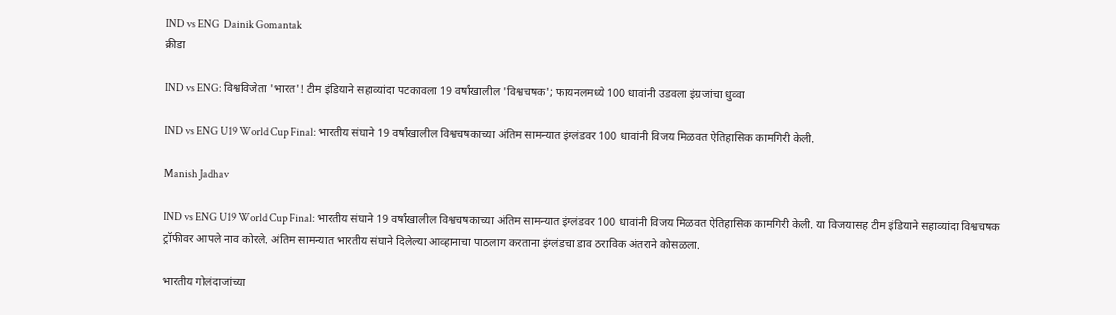IND vs ENG  Dainik Gomantak
क्रीडा

IND vs ENG: विश्वविजेता 'भारत'! टीम इंडियाने सहाव्यांदा पटकावला 19 वर्षांखालील 'विश्वचषक'; फायनलमध्ये 100 धावांनी उडवला इंग्रजांचा धुव्वा

IND vs ENG U19 World Cup Final: भारतीय संघाने 19 वर्षांखालील विश्वचषकाच्या अंतिम सामन्यात इंग्लंडवर 100 धावांनी विजय मिळवत ऐतिहासिक कामगिरी केली.

Manish Jadhav

IND vs ENG U19 World Cup Final: भारतीय संघाने 19 वर्षांखालील विश्वचषकाच्या अंतिम सामन्यात इंग्लंडवर 100 धावांनी विजय मिळवत ऐतिहासिक कामगिरी केली. या विजयासह टीम इंडियाने सहाव्यांदा विश्वचषक ट्रॉफीवर आपले नाव कोरले. अंतिम सामन्यात भारतीय संघाने दिलेल्या आव्हानाचा पाठलाग करताना इंग्लंडचा डाव ठराविक अंतराने कोसळला.

भारतीय गोलंदाजांच्या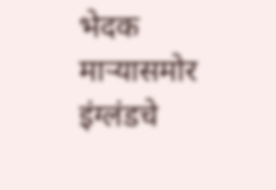भेदक माऱ्यासमोर इंग्लंडचे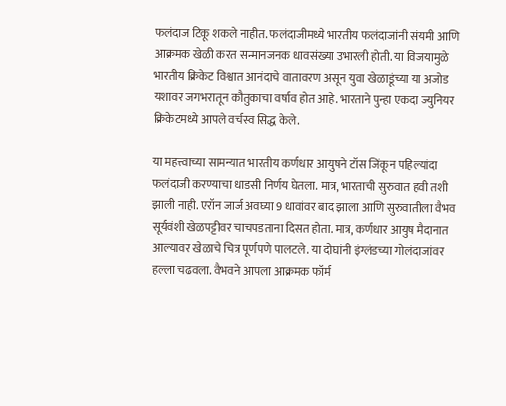फलंदाज टिकू शकले नाहीत. फलंदाजीमध्ये भारतीय फलंदाजांनी संयमी आणि आक्रमक खेळी करत सन्मानजनक धावसंख्या उभारली होती. या विजयामुळे भारतीय क्रिकेट विश्वात आनंदाचे वातावरण असून युवा खेळाडूंच्या या अजोड यशावर जगभरातून कौतुकाचा वर्षाव होत आहे. भारताने पुन्हा एकदा ज्युनियर क्रिकेटमध्ये आपले वर्चस्व सिद्ध केले.

या महत्त्वाच्या सामन्यात भारतीय कर्णधार आयुषने टॉस जिंकून पहिल्यांदा फलंदाजी करण्याचा धाडसी निर्णय घेतला. मात्र, भारताची सुरुवात हवी तशी झाली नाही. एरॉन जार्ज अवघ्या 9 धावांवर बाद झाला आणि सुरुवातीला वैभव सूर्यवंशी खेळपट्टीवर चाचपडताना दिसत होता. मात्र, कर्णधार आयुष मैदानात आल्यावर खेळाचे चित्र पूर्णपणे पालटले. या दोघांनी इंग्लंडच्या गोलंदाजांवर हल्ला चढवला. वैभवने आपला आक्रमक फॉर्म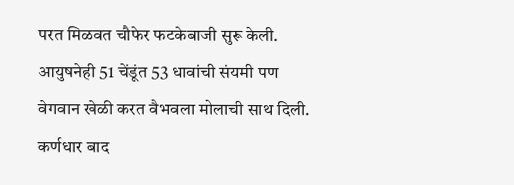परत मिळवत चौफेर फटकेबाजी सुरू केली. आयुषनेही 51 चेंडूंत 53 धावांची संयमी पण वेगवान खेळी करत वैभवला मोलाची साथ दिली. कर्णधार बाद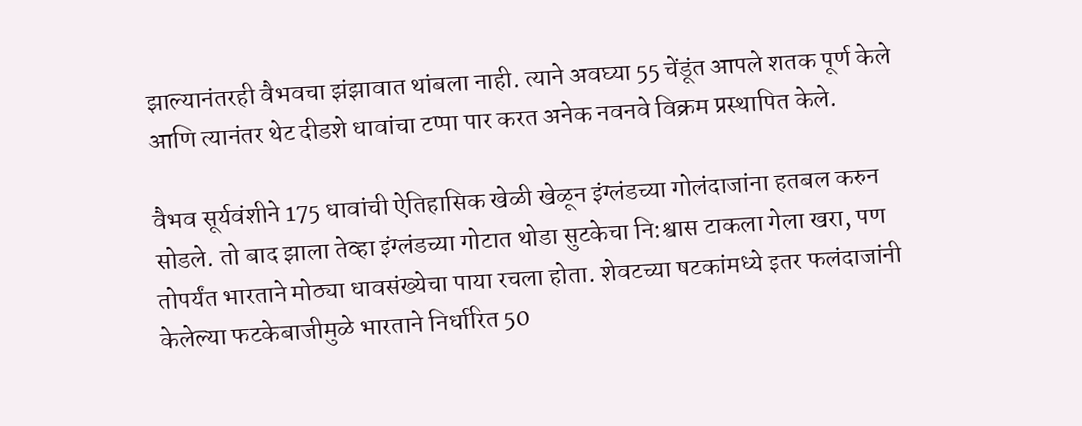झाल्यानंतरही वैभवचा झंझावात थांबला नाही. त्याने अवघ्या 55 चेंडूंत आपले शतक पूर्ण केले आणि त्यानंतर थेट दीडशे धावांचा टप्पा पार करत अनेक नवनवे विक्रम प्रस्थापित केले.

वैभव सूर्यवंशीने 175 धावांची ऐतिहासिक खेळी खेळून इंग्लंडच्या गोलंदाजांना हतबल करुन सोडले. तो बाद झाला तेव्हा इंग्लंडच्या गोटात थोडा सुटकेचा नि:श्वास टाकला गेला खरा, पण तोपर्यंत भारताने मोठ्या धावसंख्येचा पाया रचला होता. शेवटच्या षटकांमध्ये इतर फलंदाजांनी केलेल्या फटकेबाजीमुळे भारताने निर्धारित 50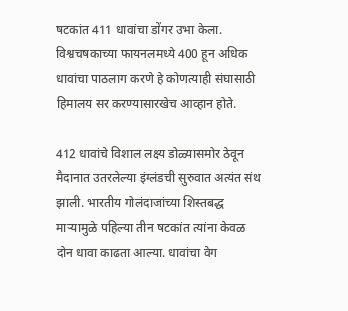षटकांत 411 धावांचा डोंगर उभा केला. विश्वचषकाच्या फायनलमध्ये 400 हून अधिक धावांचा पाठलाग करणे हे कोणत्याही संघासाठी हिमालय सर करण्यासारखेच आव्हान होते.

412 धावांचे विशाल लक्ष्य डोळ्यासमोर ठेवून मैदानात उतरलेल्या इंग्लंडची सुरुवात अत्यंत संथ झाली. भारतीय गोलंदाजांच्या शिस्तबद्ध माऱ्यामुळे पहिल्या तीन षटकांत त्यांना केवळ दोन धावा काढता आल्या. धावांचा वेग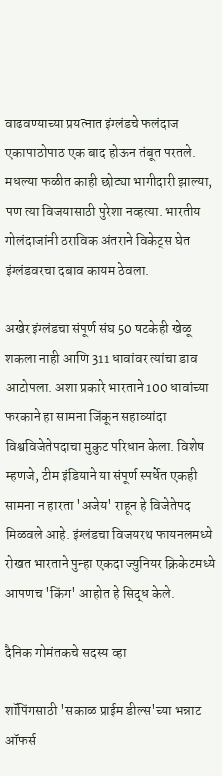वाढवण्याच्या प्रयत्नात इंग्लंडचे फलंदाज एकापाठोपाठ एक बाद होऊन तंबूत परतले. मधल्या फळीत काही छोट्या भागीदारी झाल्या, पण त्या विजयासाठी पुरेशा नव्हत्या. भारतीय गोलंदाजांनी ठराविक अंतराने विकेट्स घेत इंग्लंडवरचा दबाव कायम ठेवला.

अखेर इंग्लंडचा संपूर्ण संघ 50 षटकेही खेळू शकला नाही आणि 311 धावांवर त्यांचा डाव आटोपला. अशा प्रकारे भारताने 100 धावांच्या फरकाने हा सामना जिंकून सहाव्यांदा विश्वविजेतेपदाचा मुकुट परिधान केला. विशेष म्हणजे, टीम इंडियाने या संपूर्ण स्पर्धेत एकही सामना न हारता 'अजेय' राहून हे विजेतेपद मिळवले आहे. इंग्लंडचा विजयरथ फायनलमध्ये रोखत भारताने पुन्हा एकदा ज्युनियर क्रिकेटमध्ये आपणच 'किंग' आहोत हे सिद्ध केले.

दैनिक गोमंतकचे सदस्य व्हा

शॉपिंगसाठी 'सकाळ प्राईम डील्स'च्या भन्नाट ऑफर्स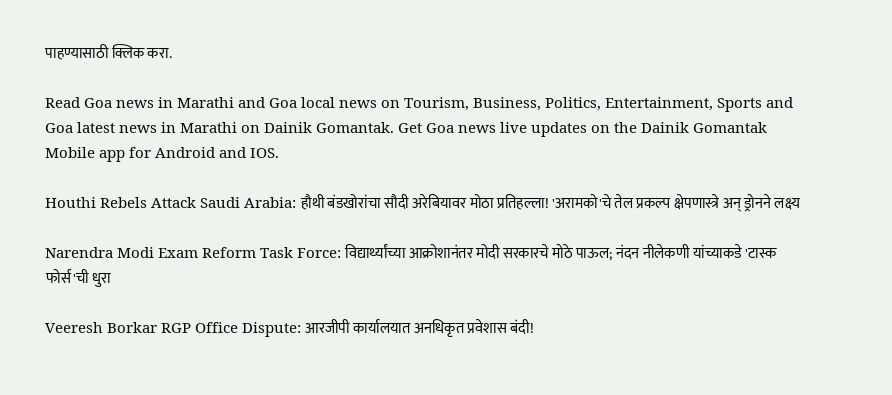पाहण्यासाठी क्लिक करा.

Read Goa news in Marathi and Goa local news on Tourism, Business, Politics, Entertainment, Sports and Goa latest news in Marathi on Dainik Gomantak. Get Goa news live updates on the Dainik Gomantak Mobile app for Android and IOS.

Houthi Rebels Attack Saudi Arabia: हौथी बंडखोरांचा सौदी अरेबियावर मोठा प्रतिहल्ला! 'अरामको'चे तेल प्रकल्प क्षेपणास्त्रे अन् ड्रोनने लक्ष्य

Narendra Modi Exam Reform Task Force: विद्यार्थ्यांच्या आक्रोशानंतर मोदी सरकारचे मोठे पाऊल; नंदन नीलेकणी यांच्याकडे 'टास्क फोर्स'ची धुरा

Veeresh Borkar RGP Office Dispute: आरजीपी कार्यालयात अनधिकृत प्रवेशास बंदी!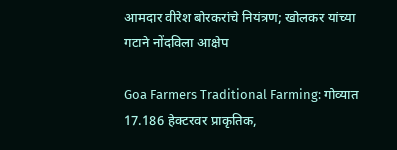आमदार वीरेश बोरकरांचे नियंत्रण; खोलकर यांच्या गटाने नोंदविला आक्षेप

Goa Farmers Traditional Farming: गोव्यात 17.186 हेक्‍टरवर प्राकृतिक,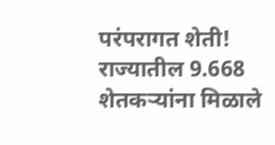परंपरागत शेती! राज्‍यातील 9.668 शेतकऱ्यांना मिळाले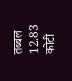तब्बल 12.83 कोटी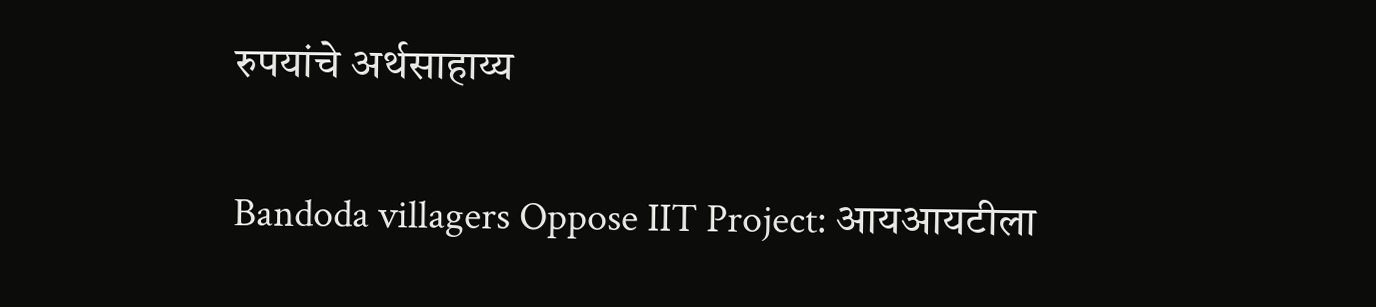रुपयांचे अर्थसाहाय्‍य

Bandoda villagers Oppose IIT Project: आयआयटीला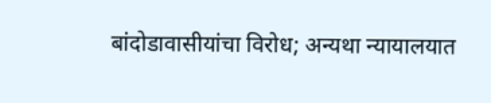बांदोडावासीयांचा विरोध; अन्यथा न्यायालयात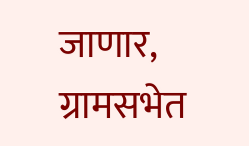जाणार, ग्रामसभेत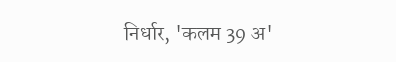निर्धार, 'कलम 39 अ'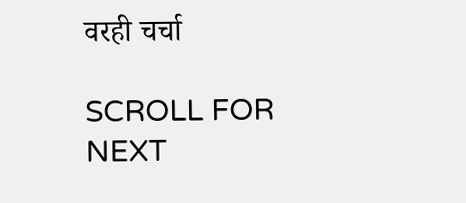वरही चर्चा

SCROLL FOR NEXT